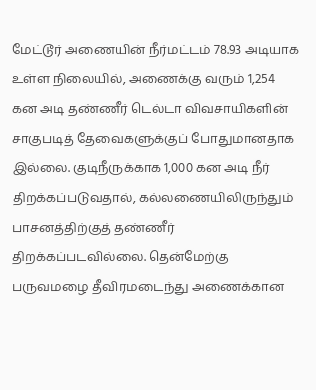மேட்டூர் அணையின் நீர்மட்டம் 78.93 அடியாக உள்ள நிலையில், அணைக்கு வரும் 1,254 கன அடி தண்ணீர் டெல்டா விவசாயிகளின் சாகுபடித் தேவைகளுக்குப் போதுமானதாக இல்லை. குடிநீருக்காக 1,000 கன அடி நீர் திறக்கப்படுவதால், கல்லணையிலிருந்தும் பாசனத்திற்குத் தண்ணீர் திறக்கப்படவில்லை. தென்மேற்கு பருவமழை தீவிரமடைந்து அணைக்கான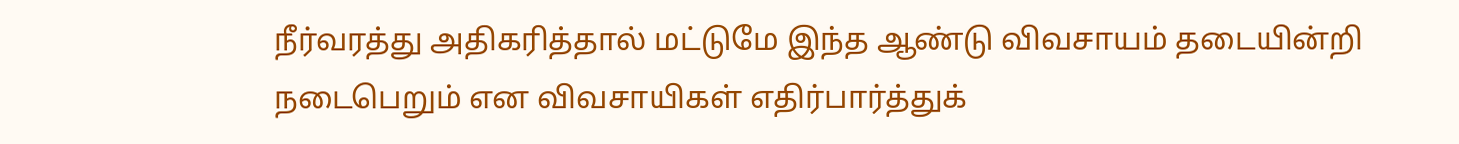நீர்வரத்து அதிகரித்தால் மட்டுமே இந்த ஆண்டு விவசாயம் தடையின்றி நடைபெறும் என விவசாயிகள் எதிர்பார்த்துக்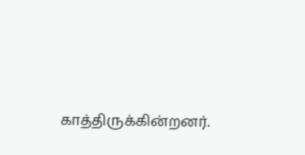காத்திருக்கின்றனர்.